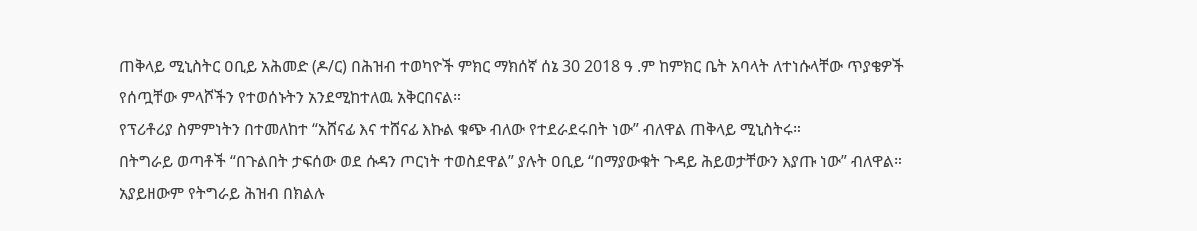ጠቅላይ ሚኒስትር ዐቢይ አሕመድ (ዶ/ር) በሕዝብ ተወካዮች ምክር ማክሰኛ ሰኔ 30 2018 ዓ .ም ከምክር ቤት አባላት ለተነሱላቸው ጥያቄዎች የሰጧቸው ምላሾችን የተወሰኑትን አንደሚከተለዉ አቅርበናል።
የፕሪቶሪያ ስምምነትን በተመለከተ “አሸናፊ እና ተሸናፊ እኩል ቁጭ ብለው የተደራደሩበት ነው” ብለዋል ጠቅላይ ሚኒስትሩ።
በትግራይ ወጣቶች “በጉልበት ታፍሰው ወደ ሱዳን ጦርነት ተወስደዋል” ያሉት ዐቢይ “በማያውቁት ጉዳይ ሕይወታቸውን እያጡ ነው” ብለዋል።
አያይዘውም የትግራይ ሕዝብ በክልሉ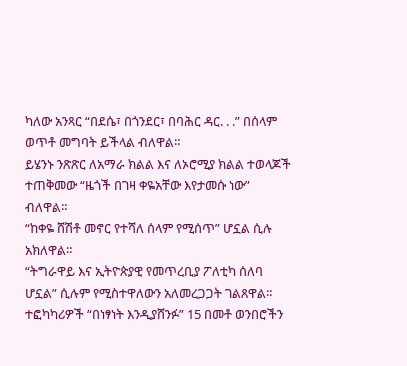ካለው አንጻር “በደሴ፣ በጎንደር፣ በባሕር ዳር. . .” በሰላም ወጥቶ መግባት ይችላል ብለዋል።
ይሄንኑ ንጽጽር ለአማራ ክልል እና ለኦሮሚያ ክልል ተወላጆች ተጠቅመው “ዜጎች በገዛ ቀዬአቸው እየታመሱ ነው” ብለዋል።
“ከቀዬ ሸሽቶ መኖር የተሻለ ሰላም የሚሰጥ” ሆኗል ሲሉ አክለዋል።
“ትግራዋይ እና ኢትዮጵያዊ የመጥረቢያ ፖለቲካ ሰለባ ሆኗል” ሲሉም የሚስተዋለውን አለመረጋጋት ገልጸዋል።
ተፎካካሪዎች “በነፃነት እንዲያሸንፉ” 15 በመቶ ወንበሮችን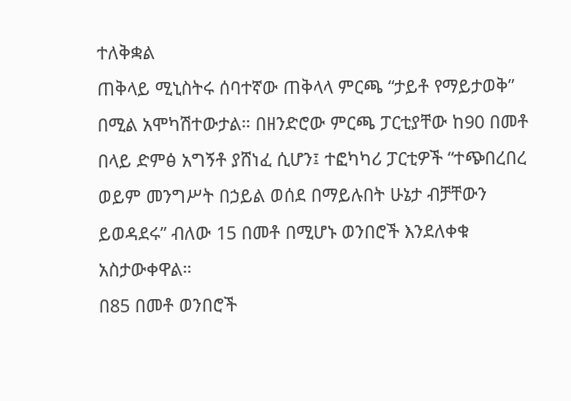ተለቅቋል
ጠቅላይ ሚኒስትሩ ሰባተኛው ጠቅላላ ምርጫ “ታይቶ የማይታወቅ” በሚል አሞካሽተውታል። በዘንድሮው ምርጫ ፓርቲያቸው ከ90 በመቶ በላይ ድምፅ አግኝቶ ያሸነፈ ሲሆን፤ ተፎካካሪ ፓርቲዎች “ተጭበረበረ ወይም መንግሥት በኃይል ወሰደ በማይሉበት ሁኔታ ብቻቸውን ይወዳደሩ” ብለው 15 በመቶ በሚሆኑ ወንበሮች እንደለቀቁ አስታውቀዋል።
በ85 በመቶ ወንበሮች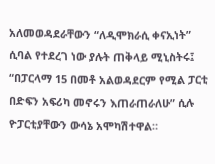አለመወዳደራቸውን “ለዲሞክራሲ ቀናኢነት” ሲባል የተደረገ ነው ያሉት ጠቅላይ ሚኒስትሩ፤ “በፓርላማ 15 በመቶ አልወዳደርም የሚል ፓርቲ በድፍን አፍሪካ መኖሩን እጠራጠራለሁ” ሲሉ ዮፓርቲያቸውን ውሳኔ አሞካሽተዋል።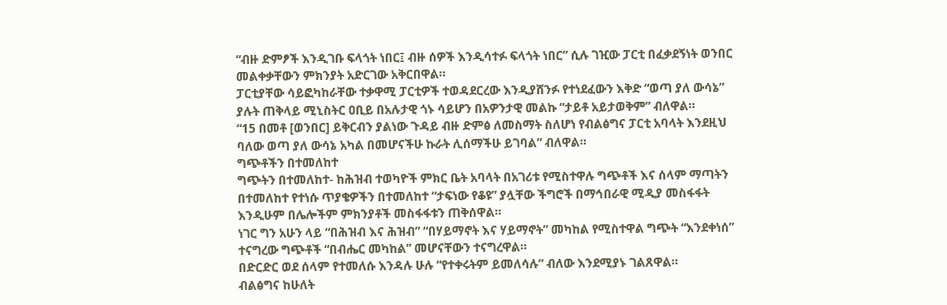“ብዙ ድምፆች እንዲገቡ ፍላጎት ነበር፤ ብዙ ሰዎች እንዲሳተፉ ፍላጎት ነበር” ሲሉ ገዢው ፓርቲ በፈቃደኝነት ወንበር መልቀቃቸውን ምክንያት አድርገው አቅርበዋል።
ፓርቲያቸው ሳይፎካከራቸው ተቃዋሚ ፓርቲዎች ተወዳደርረው እንዲያሸንፉ የተነደፈውን እቅድ “ወጣ ያለ ውሳኔ” ያሉት ጠቅላይ ሚኒስትር ዐቢይ በአሉታዊ ጎኑ ሳይሆን በአዎንታዊ መልኩ “ታይቶ አይታወቅም” ብለዋል።
“15 በመቶ [ወንበር] ይቅርብን ያልነው ጉዳይ ብዙ ድምፅ ለመስማት ስለሆነ የብልፅግና ፓርቲ አባላት እንደዚህ ባለው ወጣ ያለ ውሳኔ አካል በመሆናችሁ ኩራት ሊሰማችሁ ይገባል” ብለዋል።
ግጭቶችን በተመለከተ
ግጭትን በተመለከተ- ከሕዝብ ተወካዮች ምክር ቤት አባላት በአገሪቱ የሚስተዋሉ ግጭቶች እና ሰላም ማጣትን በተመለከተ የተነሱ ጥያቄዎችን በተመለከተ “ታፍነው የቆዩ” ያሏቸው ችግሮች በማኅበራዊ ሚዲያ መስፋፋት እንዲሁም በሌሎችም ምክንያቶች መስፋፋቱን ጠቅሰዋል።
ነገር ግን አሁን ላይ “በሕዝብ እና ሕዝብ” “በሃይማኖት እና ሃይማኖት” መካከል የሚስተዋል ግጭት “እንደቀነሰ” ተናግረው ግጭቶች “በብሔር መካከል” መሆናቸውን ተናግረዋል።
በድርድር ወደ ሰላም የተመለሱ እንዳሉ ሁሉ “የተቀሩትም ይመለሳሉ” ብለው እንደሚያኑ ገልጸዋል።
ብልፅግና ከሁለት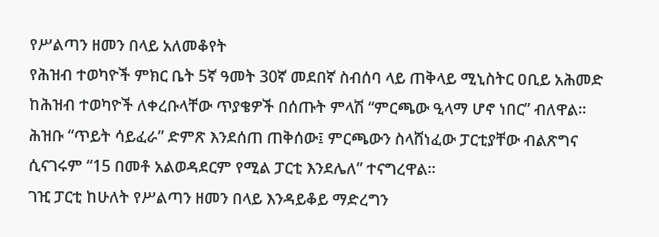የሥልጣን ዘመን በላይ አለመቆየት
የሕዝብ ተወካዮች ምክር ቤት 5ኛ ዓመት 30ኛ መደበኛ ስብሰባ ላይ ጠቅላይ ሚኒስትር ዐቢይ አሕመድ ከሕዝብ ተወካዮች ለቀረቡላቸው ጥያቄዎች በሰጡት ምላሽ “ምርጫው ዒላማ ሆኖ ነበር” ብለዋል።
ሕዝቡ “ጥይት ሳይፈራ” ድምጽ እንደሰጠ ጠቅሰው፤ ምርጫውን ስላሸነፈው ፓርቲያቸው ብልጽግና ሲናገሩም “15 በመቶ አልወዳደርም የሚል ፓርቲ እንደሌለ” ተናግረዋል።
ገዢ ፓርቲ ከሁለት የሥልጣን ዘመን በላይ እንዳይቆይ ማድረግን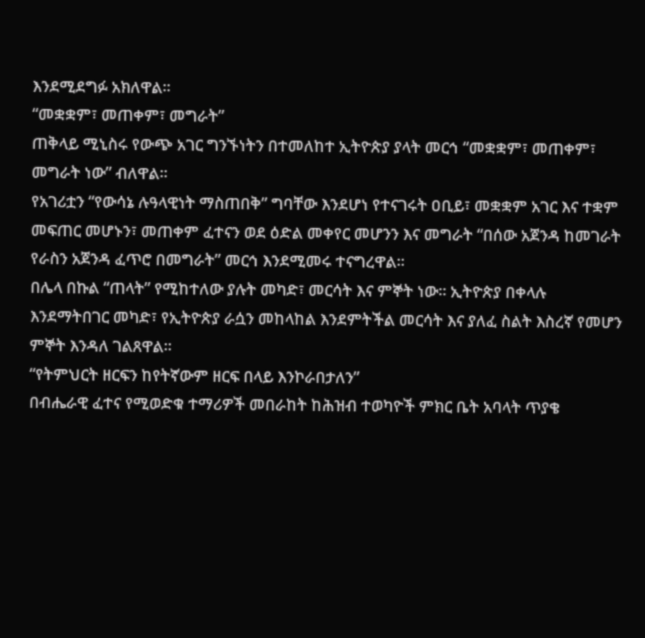እንደሚደግፉ አክለዋል።
“መቋቋም፣ መጠቀም፣ መግራት”
ጠቅላይ ሚኒስሩ የውጭ አገር ግንኙነትን በተመለከተ ኢትዮጵያ ያላት መርኅ “መቋቋም፣ መጠቀም፣ መግራት ነው” ብለዋል።
የአገሪቷን “የውሳኔ ሉዓላዊነት ማስጠበቅ” ግባቸው እንደሆነ የተናገሩት ዐቢይ፣ መቋቋም አገር እና ተቋም መፍጠር መሆኑን፣ መጠቀም ፈተናን ወደ ዕድል መቀየር መሆንን እና መግራት “በሰው አጀንዳ ከመገራት የራስን አጀንዳ ፈጥሮ በመግራት” መርኅ እንደሚመሩ ተናግረዋል።
በሌላ በኩል “ጠላት” የሚከተለው ያሉት መካድ፣ መርሳት እና ምኞት ነው። ኢትዮጵያ በቀላሉ እንደማትበገር መካድ፣ የኢትዮጵያ ራሷን መከላከል እንደምትችል መርሳት እና ያለፈ ስልት እስረኛ የመሆን ምኞት እንዳለ ገልጸዋል።
“የትምህርት ዘርፍን ከየትኛውም ዘርፍ በላይ እንኮራበታለን”
በብሔራዊ ፈተና የሚወድቁ ተማሪዎች መበራከት ከሕዝብ ተወካዮች ምክር ቤት አባላት ጥያቄ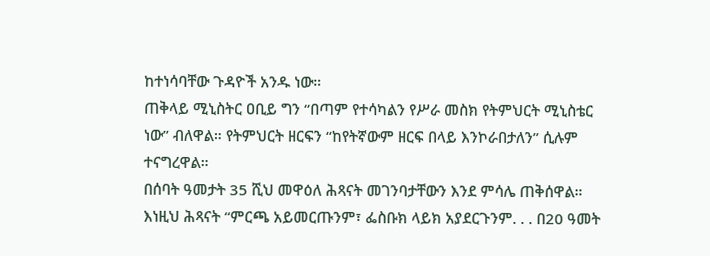ከተነሳባቸው ጉዳዮች አንዱ ነው።
ጠቅላይ ሚኒስትር ዐቢይ ግን “በጣም የተሳካልን የሥራ መስክ የትምህርት ሚኒስቴር ነው” ብለዋል። የትምህርት ዘርፍን “ከየትኛውም ዘርፍ በላይ እንኮራበታለን” ሲሉም ተናግረዋል።
በሰባት ዓመታት 35 ሺህ መዋዕለ ሕጻናት መገንባታቸውን እንደ ምሳሌ ጠቅሰዋል። እነዚህ ሕጻናት “ምርጫ አይመርጡንም፣ ፌስቡክ ላይክ አያደርጉንም. . . በ20 ዓመት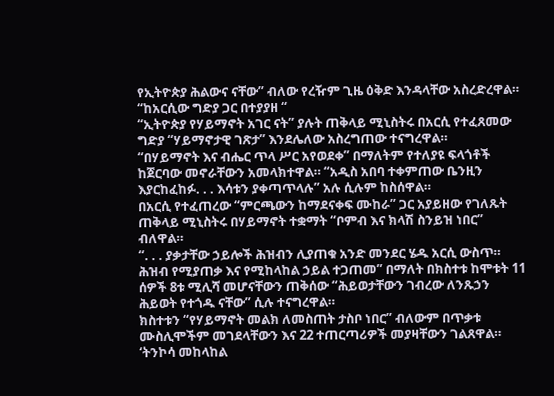የኢትዮጵያ ሕልውና ናቸው” ብለው የረዥም ጊዜ ዕቅድ እንዳላቸው አስረድረዋል።
“ከአርሲው ግድያ ጋር በተያያዘ “
“ኢትዮጵያ የሃይማኖት አገር ናት” ያሉት ጠቅላይ ሚኒስትሩ በአርሲ የተፈጸመው ግድያ “ሃይማኖታዊ ገጽታ” እንደሌለው አስረግጠው ተናግረዋል።
“በሃይማኖት እና ብሔር ጥላ ሥር አየወደቀ” በማለትም የተለያዩ ፍላጎቶች ከጀርባው መኖራቸውን አመላክተዋል። “አዲስ አበባ ተቀምጠው ቤንዚን እያርከፈከፉ. . . እሳቱን ያቀጣጥላሉ” አሉ ሲሉም ከስሰዋል።
በአርሲ የተፈጠረው “ምርጫውን ከማደናቀፍ ሙከራ” ጋር አያይዘው የገለጹት ጠቅላይ ሚኒስትሩ በሃይማኖት ተቋማት “ቦምብ እና ክላሽ ስንይዝ ነበር” ብለዋል።
“. . . ያቃታቸው ኃይሎች ሕዝብን ሊያጠቁ አንድ መንደር ሄዱ አርሲ ውስጥ። ሕዝብ የሚያጠቃ እና የሚከላከል ኃይል ተጋጠመ” በማለት በክስተቱ ከሞቱት 11 ሰዎች 8ቱ ሚሊሻ መሆናቸውን ጠቅሰው “ሕይወታቸውን ገብረው ለንጹኃን ሕይወት የተጎዱ ናቸው” ሲሉ ተናግረዋል።
ክስተቱን “የሃይማኖት መልክ ለመስጠት ታስቦ ነበር” ብለውም በጥቃቱ ሙስሊሞችም መገደላቸውን እና 22 ተጠርጣሪዎች መያዛቸውን ገልጸዋል።
‘ትንኮሳ መከላከል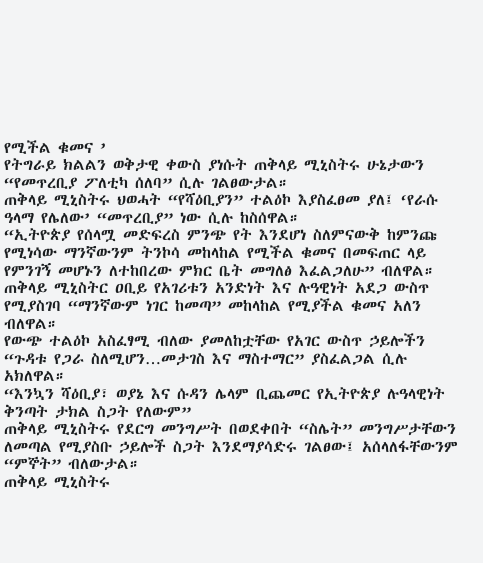የሚችል ቁመና ’
የትግራይ ክልልን ወቅታዊ ቀውስ ያነሱት ጠቅላይ ሚኒስትሩ ሁኔታውን “የመጥረቢያ ፖለቲካ ሰለባ” ሲሉ ገልፀውታል።
ጠቅላይ ሚኒስትሩ ህወሓት “የሻዕቢያን” ተልዕኮ እያስፈፀመ ያለ፤ ‘የራሱ ዓላማ የሌለው’ “መጥረቢያ” ነው ሲሉ ከስሰዋል።
“ኢትዮጵያ የሰላሟ መድፍረስ ምንጭ የት እንደሆነ ስለምናውቅ ከምንጩ የሚነሳው ማንኛውንም ትንኮሳ መከላከል የሚችል ቁመና በመፍጠር ላይ የምንገኝ መሆኑን ለተከበረው ምክር ቤት መግለፅ እፈልጋለሁ” ብለዋል።
ጠቅላይ ሚኒስትር ዐቢይ የአገሪቱን አንድነት እና ሉዓዊነት አደጋ ውስጥ የሚያስገባ “ማንኛውም ነገር ከመጣ” መከላከል የሚያችል ቁመና አለን ብለዋል።
የውጭ ተልዕኮ አስፈፃሚ ብለው ያመለከቷቸው የአገር ውስጥ ኃይሎችን “ጉዳቱ የጋራ ስለሚሆን…መታገስ እና ማስተማር” ያስፈልጋል ሲሉ አክለዋል።
“እንኳን ሻዕቢያ፣ ወያኔ እና ሱዳን ሌላም ቢጨመር የኢትዮጵያ ሉዓላዊነት ቅንጣት ታክል ስጋት የለውም”
ጠቅላይ ሚኒስትሩ የደርግ መንግሥት በወደቀበት “ስሌት” መንግሥታቸውን ለመጣል የሚያስቡ ኃይሎች ስጋት እንደማያሳድሩ ገልፀው፤ አሰላለፋቸውንም “ምኞት” ብለውታል።
ጠቅላይ ሚኒስትሩ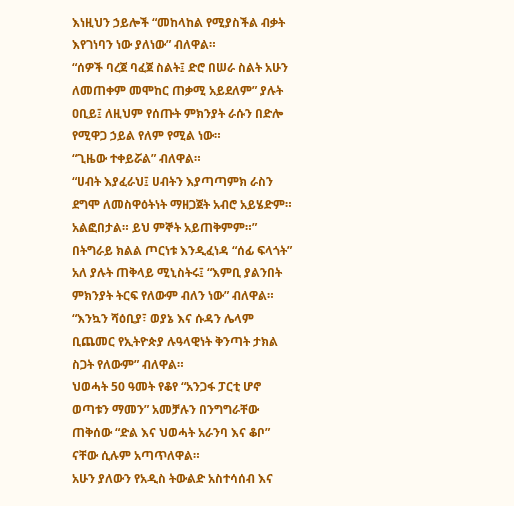እነዚህን ኃይሎች “መከላከል የሚያስችል ብቃት እየገነባን ነው ያለነው” ብለዋል።
“ሰዎች ባረጀ ባፈጀ ስልት፤ ድሮ በሠራ ስልት አሁን ለመጠቀም መሞከር ጠቃሚ አይደለም” ያሉት ዐቢይ፤ ለዚህም የሰጡት ምክንያት ራሱን በድሎ የሚዋጋ ኃይል የለም የሚል ነው።
“ጊዜው ተቀይሯል” ብለዋል።
“ሀብት እያፈራህ፤ ሀብትን እያጣጣምክ ራስን ደግሞ ለመስዋዕትነት ማዘጋጀት አብሮ አይሄድም። አልፎበታል። ይህ ምኞት አይጠቅምም።”
በትግራይ ክልል ጦርነቱ እንዲፈነዳ “ሰፊ ፍላጎት” አለ ያሉት ጠቅላይ ሚኒስትሩ፤ “እምቢ ያልንበት ምክንያት ትርፍ የለውም ብለን ነው” ብለዋል።
“እንኳን ሻዕቢያ፣ ወያኔ እና ሱዳን ሌላም ቢጨመር የኢትዮጵያ ሉዓላዊነት ቅንጣት ታክል ስጋት የለውም” ብለዋል።
ህወሓት 50 ዓመት የቆየ “አንጋፋ ፓርቲ ሆኖ ወጣቱን ማመን” አመቻሉን በንግግራቸው ጠቅሰው “ድል እና ህወሓት አራንባ እና ቆቦ” ናቸው ሲሉም አጣጥለዋል።
አሁን ያለውን የአዲስ ትውልድ አስተሳሰብ እና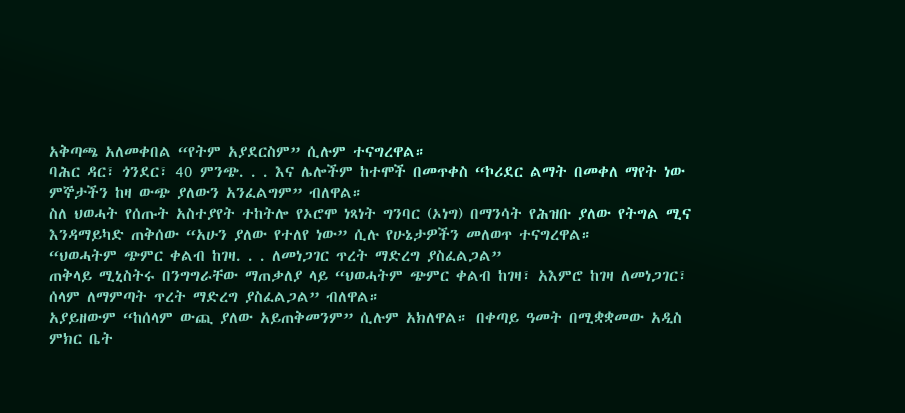አቅጣጫ አለመቀበል “የትም አያደርስም” ሲሉም ተናግረዋል።
ባሕር ዳር፣ ጎንደር፣ 40 ምንጭ. . . እና ሌሎችም ከተሞች በመጥቀስ “ኮሪደር ልማት በመቀለ ማየት ነው ምኞታችን ከዛ ውጭ ያለውን አንፈልግም” ብለዋል።
ስለ ህወሓት የሰጡት አስተያየት ተከትሎ የኦሮሞ ነጻነት ግንባር (ኦነግ) በማንሳት የሕዝቡ ያለው የትግል ሚና እንዳማይካድ ጠቅሰው “አሁን ያለው የተለየ ነው” ሲሉ የሁኔታዎችን መለወጥ ተናግረዋል።
“ህወሓትም ጭምር ቀልብ ከገዛ. . . ለመነጋገር ጥረት ማድረግ ያስፈልጋል”
ጠቅላይ ሚኒስትሩ በንግግራቸው ማጠቃለያ ላይ “ህወሓትም ጭምር ቀልብ ከገዛ፣ አእምሮ ከገዛ ለመነጋገር፣ ሰላም ለማምጣት ጥረት ማድረግ ያስፈልጋል” ብለዋል።
አያይዘውም “ከሰላም ውጪ ያለው አይጠቅመንም” ሲሉም አክለዋል። በቀጣይ ዓመት በሚቋቋመው አዲስ ምክር ቤት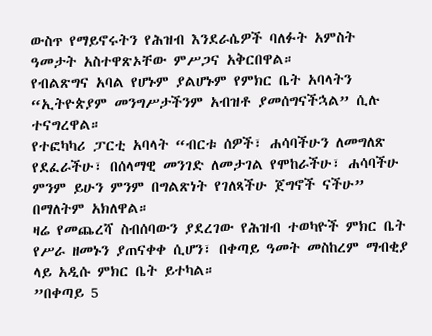ውስጥ የማይኖሩትን የሕዝብ እንደራሴዎች ባለፉት አምስት ዓመታት አስተዋጽኦቸው ምሥጋና አቅርበዋል።
የብልጽግና አባል የሆኑም ያልሆኑም የምክር ቤት አባላትን “ኢትዮጵያም መንግሥታችንም አብዝቶ ያመሰግናችኋል” ሲሉ ተናግረዋል።
የተፎካካሪ ፓርቲ አባላት “ብርቱ ሰዎች፣ ሐሳባችሁን ለመግለጽ የደፈራችሁ፣ በሰላማዊ መንገድ ለመታገል የሞከራችሁ፣ ሐሳባችሁ ምንም ይሁን ምንም በግልጽነት የገለጻችሁ ጀግኖች ናችሁ” በማለትም አክለዋል።
ዛሬ የመጨረሻ ስብሰባውን ያደረገው የሕዝብ ተወካዮች ምክር ቤት የሥራ ዘመኑን ያጠናቀቀ ሲሆን፣ በቀጣይ ዓመት መስከረም ማብቂያ ላይ አዲሱ ምክር ቤት ይተካል።
”በቀጣይ 5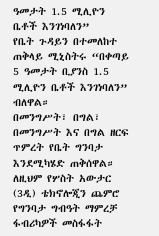ዓመታት 1.5 ሚሊዮን ቤቶች እንገነባለን”
የቤት ጉዳይን በተመለከተ ጠቅላይ ሚኒስትሩ “በቀጣይ 5 ዓመታት ቢያንስ 1.5 ሚሊዮን ቤቶች እንገነባለን” ብለዋል።
በመንግሥት፣ በግል፣ በመንግሥት እና በግል ዘርፍ ጥምረት የቤት ግንባታ እንደሚካሄድ ጠቅሰዋል።
ለዚህም የሦስት አውታር (3ዲ) ቴክኖሎጂን ጨምሮ የግንባታ ግብዓት ማምረቻ ፋብሪካዎች መስፋፋት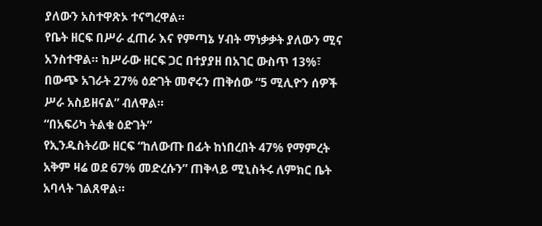ያለውን አስተዋጽኦ ተናግረዋል።
የቤት ዘርፍ በሥራ ፈጠራ እና የምጣኔ ሃብት ማነቃቃት ያለውን ሚና አንስተዋል። ከሥራው ዘርፍ ጋር በተያያዘ በአገር ውስጥ 13%፣ በውጭ አገራት 27% ዕድገት መኖሩን ጠቅሰው “5 ሚሊዮን ሰዎች ሥራ አስይዘናል” ብለዋል።
“በአፍሪካ ትልቁ ዕድገት”
የኢንዱስትሪው ዘርፍ “ከለውጡ በፊት ከነበረበት 47% የማምረት አቅም ዛሬ ወደ 67% መድረሱን” ጠቅላይ ሚኒስትሩ ለምክር ቤት አባላት ገልጸዋል።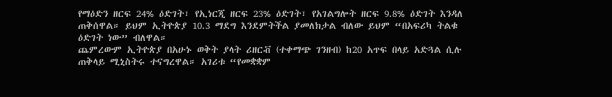የማዕድን ዘርፍ 24% ዕድገት፣ የኢነርጂ ዘርፍ 23% ዕድገት፣ የአገልግሎት ዘርፍ 9.8% ዕድገት እንዳለ ጠቅሰዋል። ይህም ኢትዮጵያ 10.3 ማደግ እንደምትችል ያመለክታል ብለው ይህም “በአፍሪካ ትልቁ ዕድገት ነው” ብለዋል።
ጨምረውም ኢትዮጵያ በአሁኑ ወቅት ያላት ሪዘርቭ (ተቀማጭ ገንዘብ) ከ20 አጥፍ በላይ አድጓል ሲሉ ጠቅላይ ሚኒስትሩ ተናግረዋል። አገሪቱ “የመቋቋም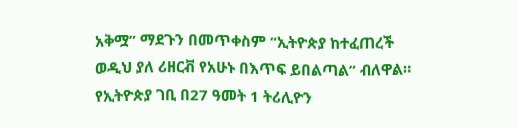አቅሟ” ማደጉን በመጥቀስም “ኢትዮጵያ ከተፈጠረች ወዲህ ያለ ሪዘርቭ የአሁኑ በእጥፍ ይበልጣል” ብለዋል።
የኢትዮጵያ ገቢ በ27 ዓመት 1 ትሪሊዮን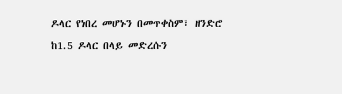ዶላር የነበረ መሆኑን በመጥቀስም፣ ዘንድሮ ከ1.5 ዶላር በላይ መድረሱን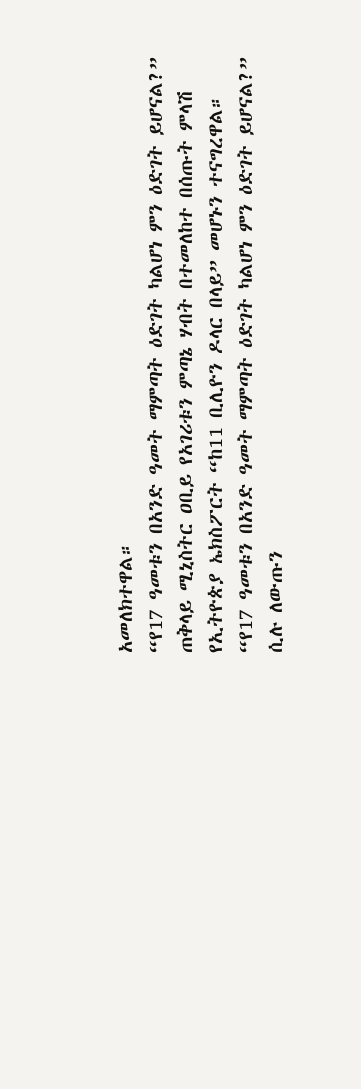አመለክተዋል።
“የ17 ዓመቱን በአንድ ዓመት ማምጣት ዕድገት ካልሆነ ምን ዕድገት ይሆናል?”
ጠቅላይ ሚኒስትር ዐቢይ የአገሪቱን ምጣኔ ሃብት በተመለከተ በሰጡት ምላሽ የኢትዮጵያ ኤክስፖርት “ከ11 ቢሊዮን ዶላር በላይ” መሆኑን ተናግረዋል።
“የ17 ዓመቱን በአንድ ዓመት ማምጣት ዕድገት ካልሆነ ምን ዕድገት ይሆናል?” ሲሉ ለውጡን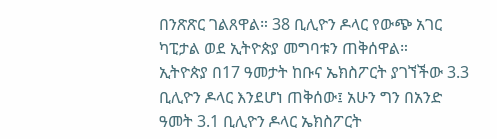በንጽጽር ገልጸዋል። 38 ቢሊዮን ዶላር የውጭ አገር ካፒታል ወደ ኢትዮጵያ መግባቱን ጠቅሰዋል።
ኢትዮጵያ በ17 ዓመታት ከቡና ኤክስፖርት ያገኘችው 3.3 ቢሊዮን ዶላር እንደሆነ ጠቅሰው፤ አሁን ግን በአንድ ዓመት 3.1 ቢሊዮን ዶላር ኤክስፖርት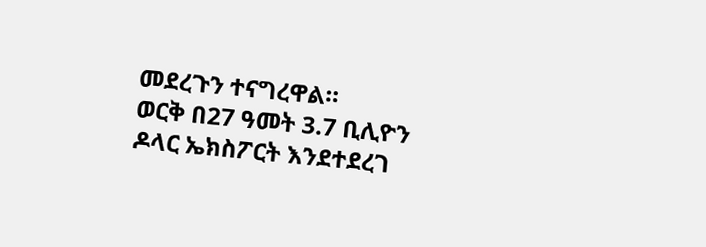መደረጉን ተናግረዋል።
ወርቅ በ27 ዓመት 3.7 ቢሊዮን ዶላር ኤክስፖርት እንደተደረገ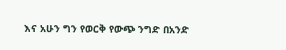እና አሁን ግን የወርቅ የውጭ ንግድ በአንድ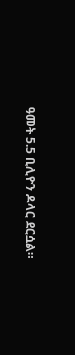ዓመት 5.5 ቢሊዮን ዶላር ደርሷል።